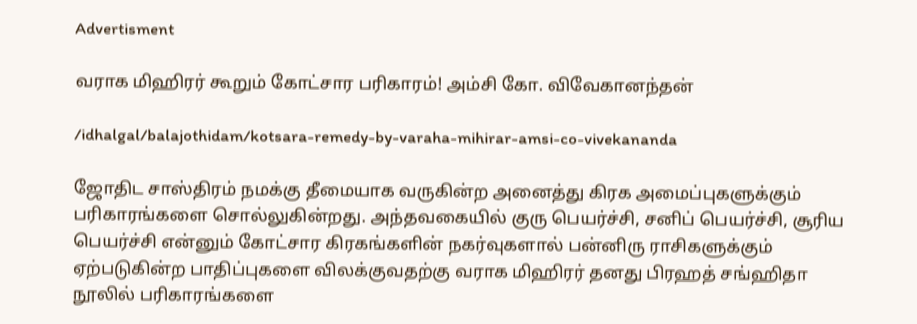Advertisment

வராக மிஹிரர் கூறும் கோட்சார பரிகாரம்! அம்சி கோ. விவேகானந்தன்

/idhalgal/balajothidam/kotsara-remedy-by-varaha-mihirar-amsi-co-vivekananda

ஜோதிட சாஸ்திரம் நமக்கு தீமையாக வருகின்ற அனைத்து கிரக அமைப்புகளுக்கும் பரிகாரங்களை சொல்லுகின்றது. அந்தவகையில் குரு பெயர்ச்சி, சனிப் பெயர்ச்சி, சூரிய பெயர்ச்சி என்னும் கோட்சார கிரகங்களின் நகர்வுகளால் பன்னிரு ராசிகளுக்கும் ஏற்படுகின்ற பாதிப்புகளை விலக்குவதற்கு வராக மிஹிரர் தனது பிரஹத் சங்ஹிதா நூலில் பரிகாரங்களை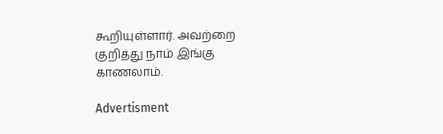கூறியுள்ளார். அவற்றை குறித்து நாம் இங்கு காணலாம்.

Advertisment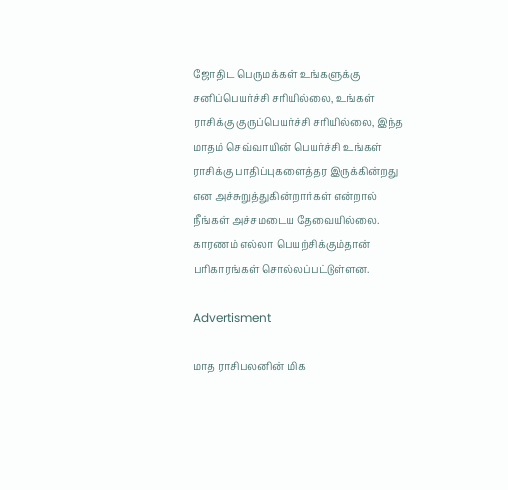ஜோதிட பெருமக்கள் உங்களுக்கு சனிப்பெயர்ச்சி சரியில்லை, உங்கள் ராசிக்கு குருப்பெயர்ச்சி சரியில்லை, இந்த மாதம் செவ்வாயின் பெயர்ச்சி உங்கள் ராசிக்கு பாதிப்புகளைத்தர இருக்கின்றது என அச்சுறுத்துகின்றார்கள் என்றால் நீங்கள் அச்சமடைய தேவையில்லை. காரணம் எல்லா பெயற்சிக்கும்தான் பரிகாரங்கள் சொல்லப்பட்டுள்ளன.

Advertisment

மாத ராசிபலனின் மிக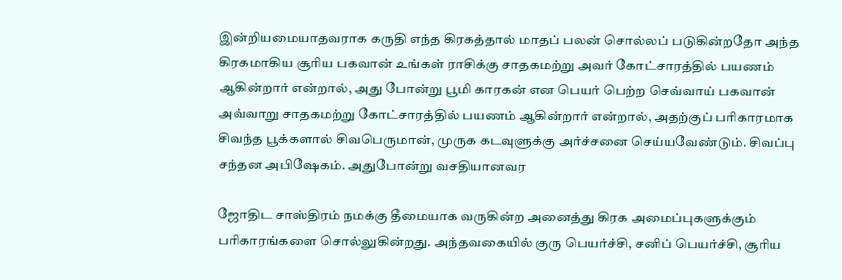இன்றியமையாதவராக கருதி எந்த கிரகத்தால் மாதப் பலன் சொல்லப் படுகின்றதோ அந்த கிரகமாகிய சூரிய பகவான் உங்கள் ராசிக்கு சாதகமற்று அவர் கோட்சாரத்தில் பயணம் ஆகின்றார் என்றால், அது போன்று பூமி காரகன் என பெயர் பெற்ற செவ்வாய் பகவான் அவ்வாறு சாதகமற்று கோட்சாரத்தில் பயணம் ஆகின்றார் என்றால், அதற்குப் பரிகாரமாக சிவந்த பூக்களால் சிவபெருமான், முருக கடவுளுக்கு அர்ச்சனை செய்யவேண்டும். சிவப்பு சந்தன அபிஷேகம். அதுபோன்று வசதியானவர

ஜோதிட சாஸ்திரம் நமக்கு தீமையாக வருகின்ற அனைத்து கிரக அமைப்புகளுக்கும் பரிகாரங்களை சொல்லுகின்றது. அந்தவகையில் குரு பெயர்ச்சி, சனிப் பெயர்ச்சி, சூரிய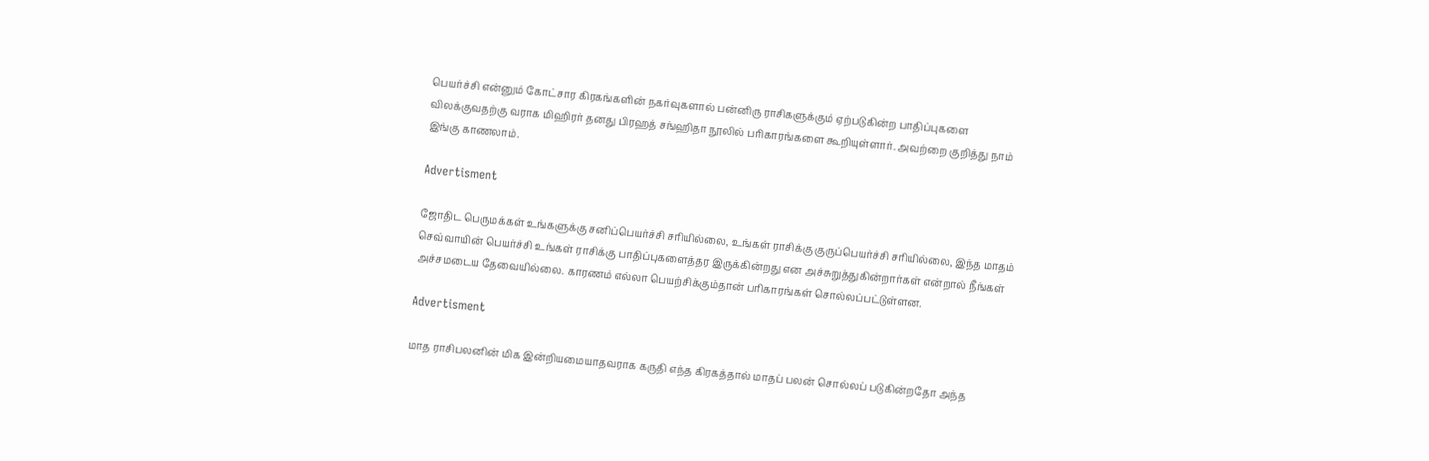பெயர்ச்சி என்னும் கோட்சார கிரகங்களின் நகர்வுகளால் பன்னிரு ராசிகளுக்கும் ஏற்படுகின்ற பாதிப்புகளை விலக்குவதற்கு வராக மிஹிரர் தனது பிரஹத் சங்ஹிதா நூலில் பரிகாரங்களை கூறியுள்ளார். அவற்றை குறித்து நாம் இங்கு காணலாம்.

Advertisment

ஜோதிட பெருமக்கள் உங்களுக்கு சனிப்பெயர்ச்சி சரியில்லை, உங்கள் ராசிக்கு குருப்பெயர்ச்சி சரியில்லை, இந்த மாதம் செவ்வாயின் பெயர்ச்சி உங்கள் ராசிக்கு பாதிப்புகளைத்தர இருக்கின்றது என அச்சுறுத்துகின்றார்கள் என்றால் நீங்கள் அச்சமடைய தேவையில்லை. காரணம் எல்லா பெயற்சிக்கும்தான் பரிகாரங்கள் சொல்லப்பட்டுள்ளன.

Advertisment

மாத ராசிபலனின் மிக இன்றியமையாதவராக கருதி எந்த கிரகத்தால் மாதப் பலன் சொல்லப் படுகின்றதோ அந்த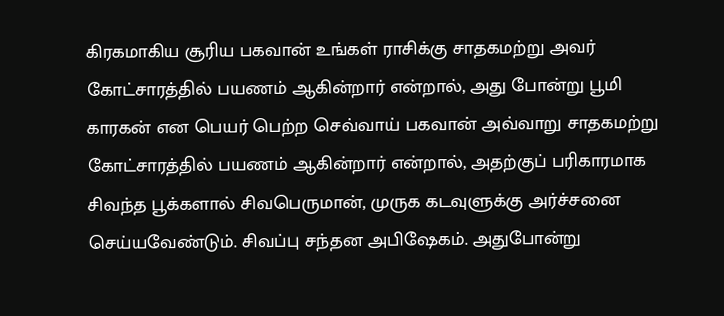கிரகமாகிய சூரிய பகவான் உங்கள் ராசிக்கு சாதகமற்று அவர் கோட்சாரத்தில் பயணம் ஆகின்றார் என்றால், அது போன்று பூமி காரகன் என பெயர் பெற்ற செவ்வாய் பகவான் அவ்வாறு சாதகமற்று கோட்சாரத்தில் பயணம் ஆகின்றார் என்றால், அதற்குப் பரிகாரமாக சிவந்த பூக்களால் சிவபெருமான், முருக கடவுளுக்கு அர்ச்சனை செய்யவேண்டும். சிவப்பு சந்தன அபிஷேகம். அதுபோன்று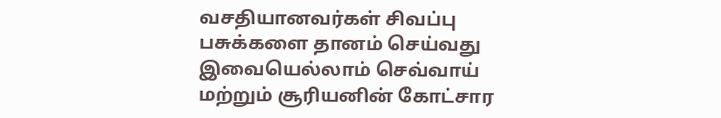வசதியானவர்கள் சிவப்பு பசுக்களை தானம் செய்வது இவையெல்லாம் செவ்வாய் மற்றும் சூரியனின் கோட்சார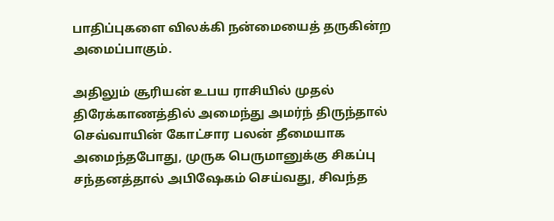பாதிப்புகளை விலக்கி நன்மையைத் தருகின்ற அமைப்பாகும்.

அதிலும் சூரியன் உபய ராசியில் முதல் திரேக்காணத்தில் அமைந்து அமர்ந் திருந்தால் செவ்வாயின் கோட்சார பலன் தீமையாக அமைந்தபோது, முருக பெருமானுக்கு சிகப்பு சந்தனத்தால் அபிஷேகம் செய்வது, சிவந்த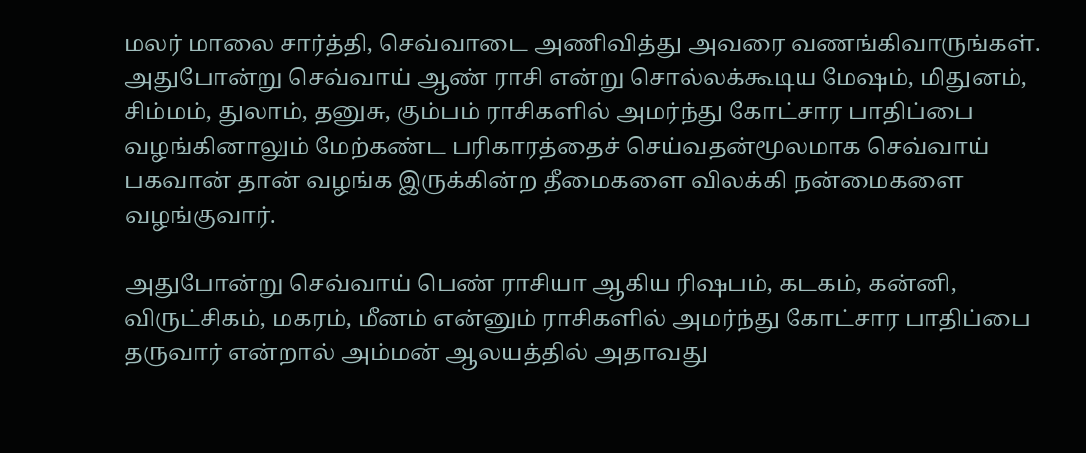மலர் மாலை சார்த்தி, செவ்வாடை அணிவித்து அவரை வணங்கிவாருங்கள். அதுபோன்று செவ்வாய் ஆண் ராசி என்று சொல்லக்கூடிய மேஷம், மிதுனம், சிம்மம், துலாம், தனுசு, கும்பம் ராசிகளில் அமர்ந்து கோட்சார பாதிப்பை வழங்கினாலும் மேற்கண்ட பரிகாரத்தைச் செய்வதன்மூலமாக செவ்வாய் பகவான் தான் வழங்க இருக்கின்ற தீமைகளை விலக்கி நன்மைகளை வழங்குவார்.

அதுபோன்று செவ்வாய் பெண் ராசியா ஆகிய ரிஷபம், கடகம், கன்னி, விருட்சிகம், மகரம், மீனம் என்னும் ராசிகளில் அமர்ந்து கோட்சார பாதிப்பை தருவார் என்றால் அம்மன் ஆலயத்தில் அதாவது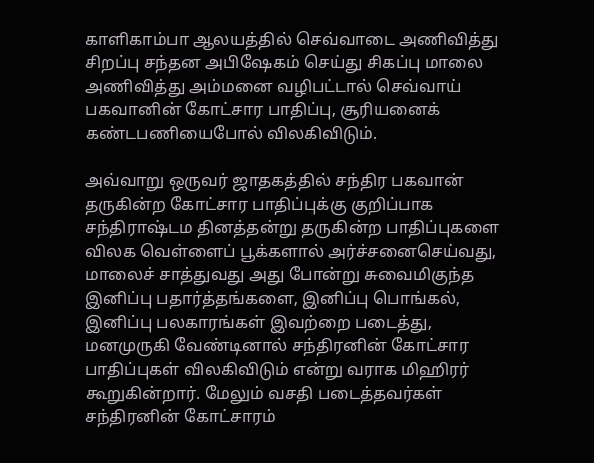காளிகாம்பா ஆலயத்தில் செவ்வாடை அணிவித்து சிறப்பு சந்தன அபிஷேகம் செய்து சிகப்பு மாலை அணிவித்து அம்மனை வழிபட்டால் செவ்வாய் பகவானின் கோட்சார பாதிப்பு, சூரியனைக் கண்டபணியைபோல் விலகிவிடும்.

அவ்வாறு ஒருவர் ஜாதகத்தில் சந்திர பகவான் தருகின்ற கோட்சார பாதிப்புக்கு குறிப்பாக சந்திராஷ்டம தினத்தன்று தருகின்ற பாதிப்புகளை விலக வெள்ளைப் பூக்களால் அர்ச்சனைசெய்வது, மாலைச் சாத்துவது அது போன்று சுவைமிகுந்த இனிப்பு பதார்த்தங்களை, இனிப்பு பொங்கல், இனிப்பு பலகாரங்கள் இவற்றை படைத்து, மனமுருகி வேண்டினால் சந்திரனின் கோட்சார பாதிப்புகள் விலகிவிடும் என்று வராக மிஹிரர் கூறுகின்றார். மேலும் வசதி படைத்தவர்கள் சந்திரனின் கோட்சாரம்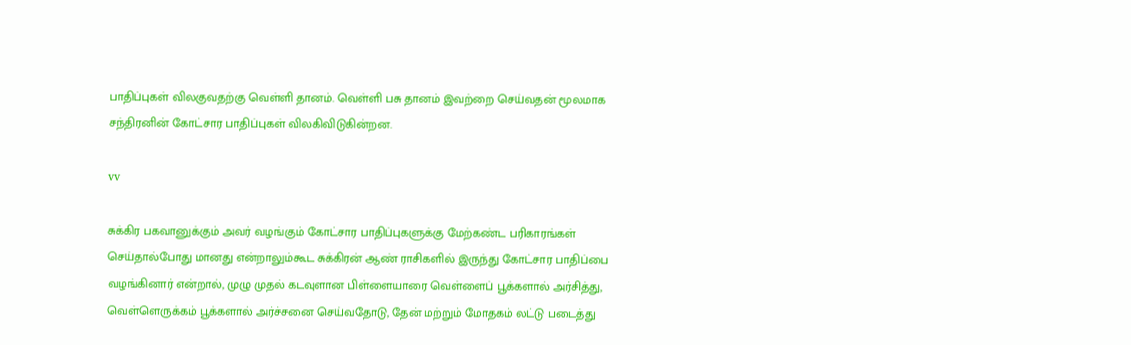பாதிப்புகள் விலகுவதற்கு வெள்ளி தானம். வெள்ளி பசு தானம் இவற்றை செய்வதன் மூலமாக சந்திரனின் கோட்சார பாதிப்புகள் விலகிவிடுகின்றன.

vv

சுக்கிர பகவானுக்கும் அவர் வழங்கும் கோட்சார பாதிப்புகளுக்கு மேற்கண்ட பரிகாரங்கள் செய்தால்போது மானது என்றாலும்கூட சுக்கிரன் ஆண் ராசிகளில் இருந்து கோட்சார பாதிப்பை வழங்கினார் என்றால், முழு முதல் கடவுளான பிள்ளையாரை வெள்ளைப் பூக்களால் அர்சித்து, வெள்ளெருக்கம் பூக்களால் அர்ச்சனை செய்வதோடு, தேன் மற்றும் மோதகம் லட்டு படைத்து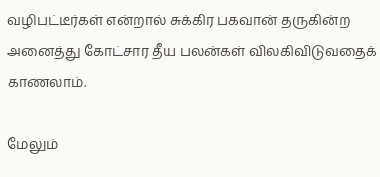வழிபட்டீர்கள் என்றால் சுக்கிர பகவான் தருகின்ற அனைத்து கோட்சார தீய பலன்கள் விலகிவிடுவதைக் காணலாம்.

மேலும்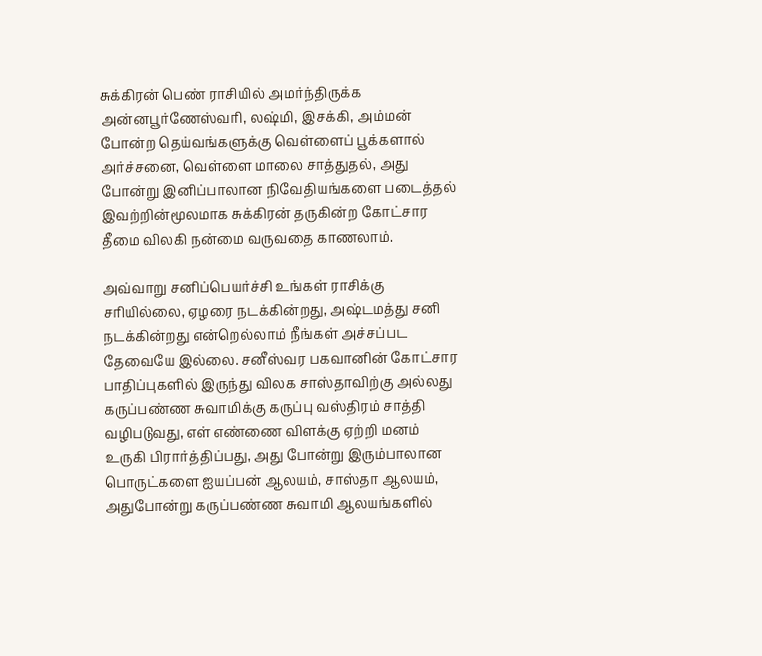சுக்கிரன் பெண் ராசியில் அமர்ந்திருக்க அன்னபூர்ணேஸ்வரி, லஷ்மி, இசக்கி, அம்மன் போன்ற தெய்வங்களுக்கு வெள்ளைப் பூக்களால் அர்ச்சனை, வெள்ளை மாலை சாத்துதல், அது போன்று இனிப்பாலான நிவேதியங்களை படைத்தல் இவற்றின்மூலமாக சுக்கிரன் தருகின்ற கோட்சார தீமை விலகி நன்மை வருவதை காணலாம்.

அவ்வாறு சனிப்பெயர்ச்சி உங்கள் ராசிக்கு சரியில்லை, ஏழரை நடக்கின்றது, அஷ்டமத்து சனி நடக்கின்றது என்றெல்லாம் நீங்கள் அச்சப்பட தேவையே இல்லை. சனீஸ்வர பகவானின் கோட்சார பாதிப்புகளில் இருந்து விலக சாஸ்தாவிற்கு அல்லது கருப்பண்ண சுவாமிக்கு கருப்பு வஸ்திரம் சாத்தி வழிபடுவது, எள் எண்ணை விளக்கு ஏற்றி மனம் உருகி பிரார்த்திப்பது, அது போன்று இரும்பாலான பொருட்களை ஐயப்பன் ஆலயம், சாஸ்தா ஆலயம், அதுபோன்று கருப்பண்ண சுவாமி ஆலயங்களில்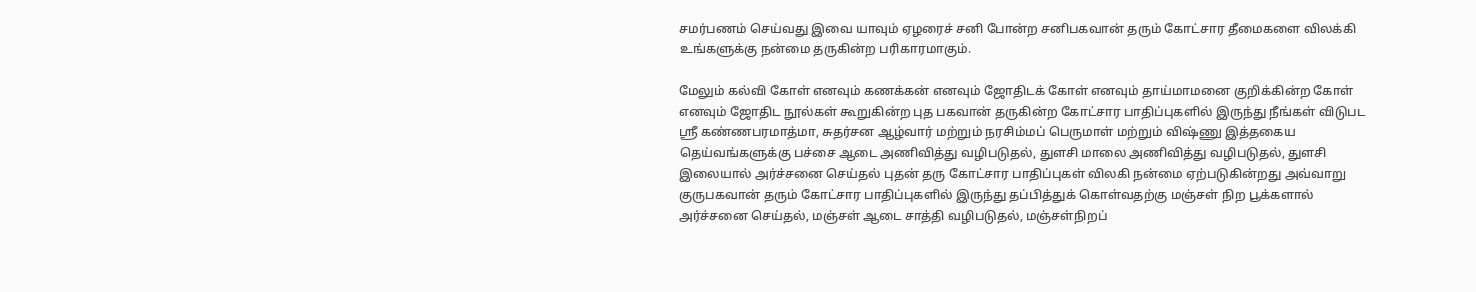சமர்பணம் செய்வது இவை யாவும் ஏழரைச் சனி போன்ற சனிபகவான் தரும் கோட்சார தீமைகளை விலக்கி உங்களுக்கு நன்மை தருகின்ற பரிகாரமாகும்.

மேலும் கல்வி கோள் எனவும் கணக்கன் எனவும் ஜோதிடக் கோள் எனவும் தாய்மாமனை குறிக்கின்ற கோள் எனவும் ஜோதிட நூல்கள் கூறுகின்ற புத பகவான் தருகின்ற கோட்சார பாதிப்புகளில் இருந்து நீங்கள் விடுபட ஸ்ரீ கண்ணபரமாத்மா, சுதர்சன ஆழ்வார் மற்றும் நரசிம்மப் பெருமாள் மற்றும் விஷ்ணு இத்தகைய தெய்வங்களுக்கு பச்சை ஆடை அணிவித்து வழிபடுதல், துளசி மாலை அணிவித்து வழிபடுதல், துளசி இலையால் அர்ச்சனை செய்தல் புதன் தரு கோட்சார பாதிப்புகள் விலகி நன்மை ஏற்படுகின்றது அவ்வாறு குருபகவான் தரும் கோட்சார பாதிப்புகளில் இருந்து தப்பித்துக் கொள்வதற்கு மஞ்சள் நிற பூக்களால் அர்ச்சனை செய்தல், மஞ்சள் ஆடை சாத்தி வழிபடுதல், மஞ்சள்நிறப்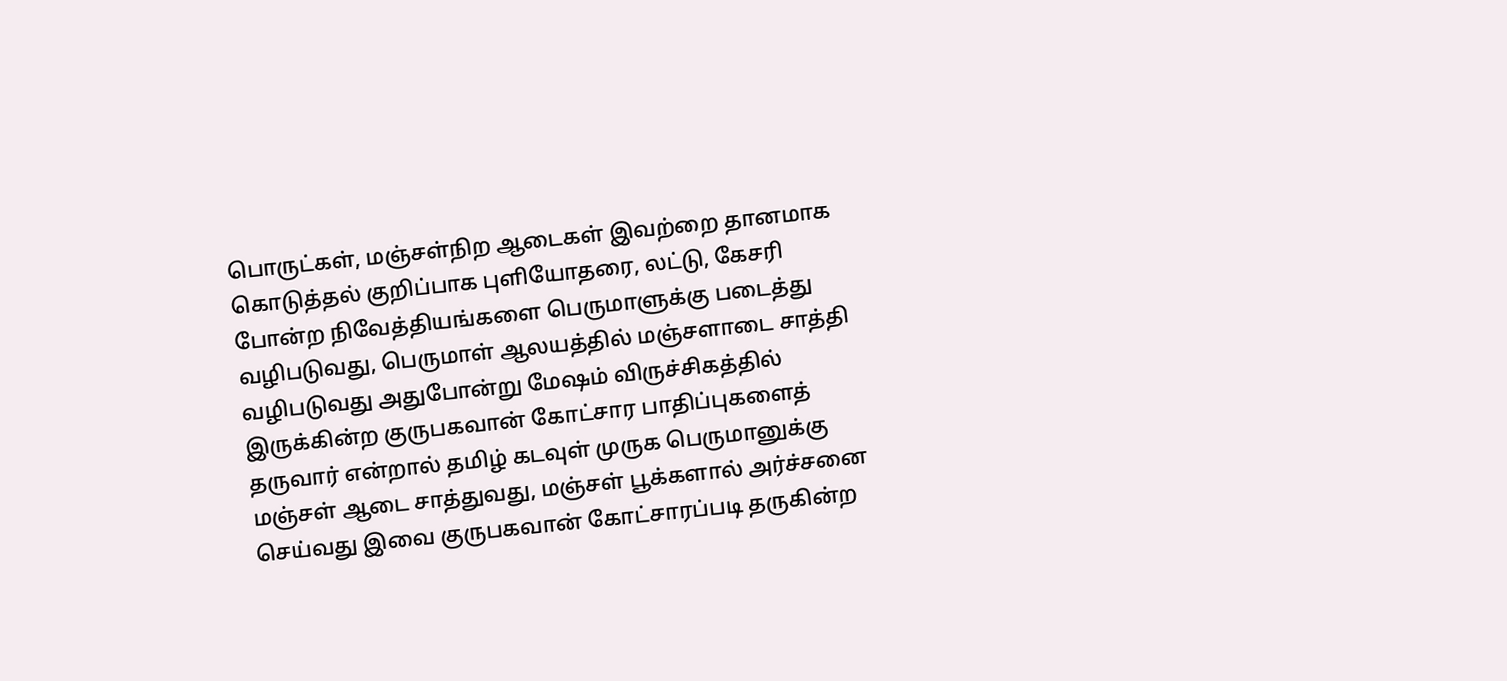பொருட்கள், மஞ்சள்நிற ஆடைகள் இவற்றை தானமாக கொடுத்தல் குறிப்பாக புளியோதரை, லட்டு, கேசரி போன்ற நிவேத்தியங்களை பெருமாளுக்கு படைத்து வழிபடுவது, பெருமாள் ஆலயத்தில் மஞ்சளாடை சாத்தி வழிபடுவது அதுபோன்று மேஷம் விருச்சிகத்தில் இருக்கின்ற குருபகவான் கோட்சார பாதிப்புகளைத் தருவார் என்றால் தமிழ் கடவுள் முருக பெருமானுக்கு மஞ்சள் ஆடை சாத்துவது, மஞ்சள் பூக்களால் அர்ச்சனை செய்வது இவை குருபகவான் கோட்சாரப்படி தருகின்ற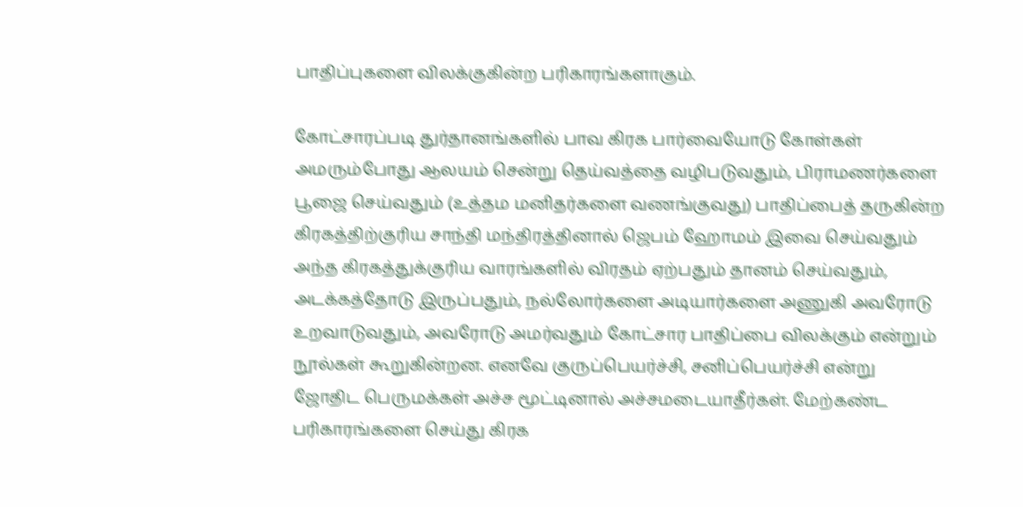பாதிப்புகளை விலக்குகின்ற பரிகாரங்களாகும்.

கோட்சாரப்படி துர்தானங்களில் பாவ கிரக பார்வையோடு கோள்கள் அமரும்போது ஆலயம் சென்று தெய்வத்தை வழிபடுவதும், பிராமணர்களை பூஜை செய்வதும் (உத்தம மனிதர்களை வணங்குவது) பாதிப்பைத் தருகின்ற கிரகத்திற்குரிய சாந்தி மந்திரத்தினால் ஜெபம் ஹோமம் இவை செய்வதும் அந்த கிரகத்துக்குரிய வாரங்களில் விரதம் ஏற்பதும் தானம் செய்வதும், அடக்கத்தோடு இருப்பதும், நல்லோர்களை அடியார்களை அணுகி அவரோடு உறவாடுவதும், அவரோடு அமர்வதும் கோட்சார பாதிப்பை விலக்கும் என்றும் நூல்கள் கூறுகின்றன. எனவே குருப்பெயர்ச்சி, சனிப்பெயர்ச்சி என்று ஜோதிட பெருமக்கள் அச்ச மூட்டினால் அச்சமடையாதீர்கள். மேற்கண்ட பரிகாரங்களை செய்து கிரக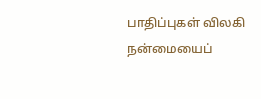பாதிப்புகள் விலகி நன்மையைப்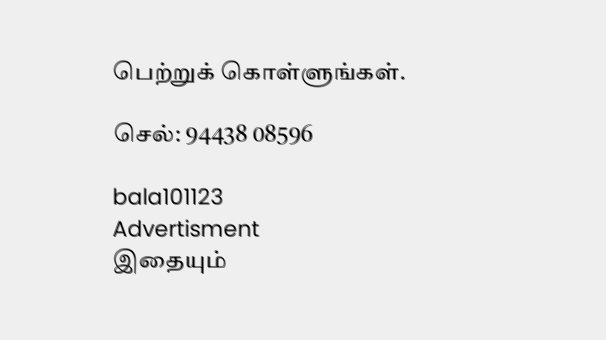பெற்றுக் கொள்ளுங்கள்.

செல்: 94438 08596

bala101123
Advertisment
இதையும்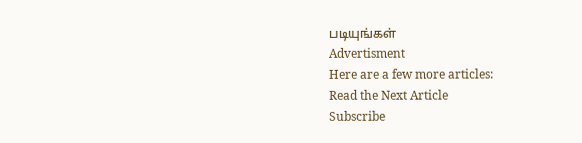படியுங்கள்
Advertisment
Here are a few more articles:
Read the Next Article
Subscribe